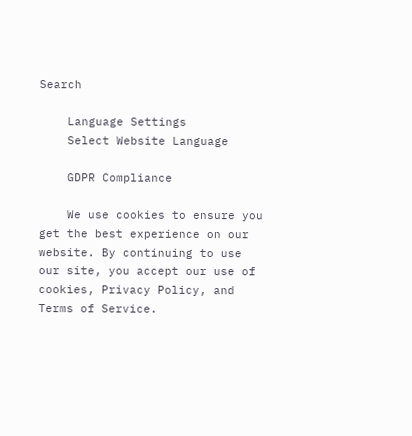Search

    Language Settings
    Select Website Language

    GDPR Compliance

    We use cookies to ensure you get the best experience on our website. By continuing to use our site, you accept our use of cookies, Privacy Policy, and Terms of Service.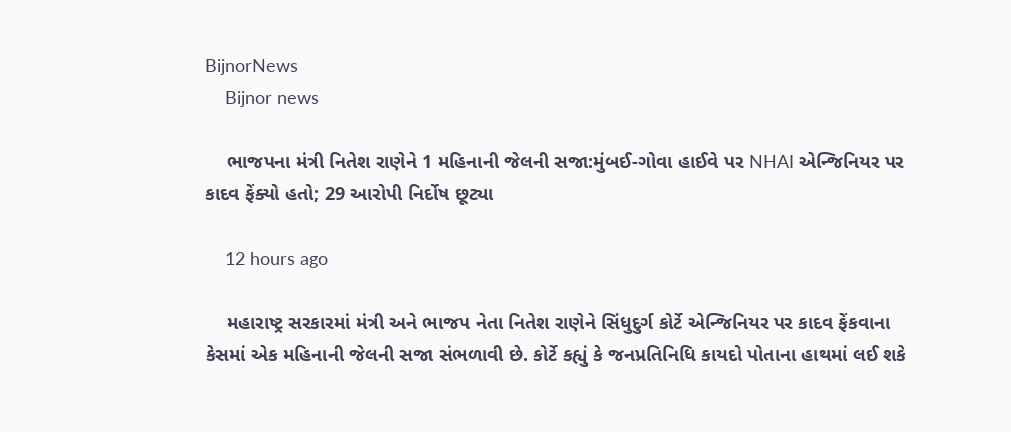BijnorNews
    Bijnor news

    ભાજપના મંત્રી નિતેશ રાણેને 1 મહિનાની જેલની સજા:મુંબઈ-ગોવા હાઈવે પર NHAI એન્જિનિયર પર કાદવ ફેંક્યો હતો; 29 આરોપી નિર્દોષ છૂટ્યા

    12 hours ago

    મહારાષ્ટ્ર સરકારમાં મંત્રી અને ભાજપ નેતા નિતેશ રાણેને સિંધુદુર્ગ કોર્ટે એન્જિનિયર પર કાદવ ફેંકવાના કેસમાં એક મહિનાની જેલની સજા સંભળાવી છે. કોર્ટે કહ્યું કે જનપ્રતિનિધિ કાયદો પોતાના હાથમાં લઈ શકે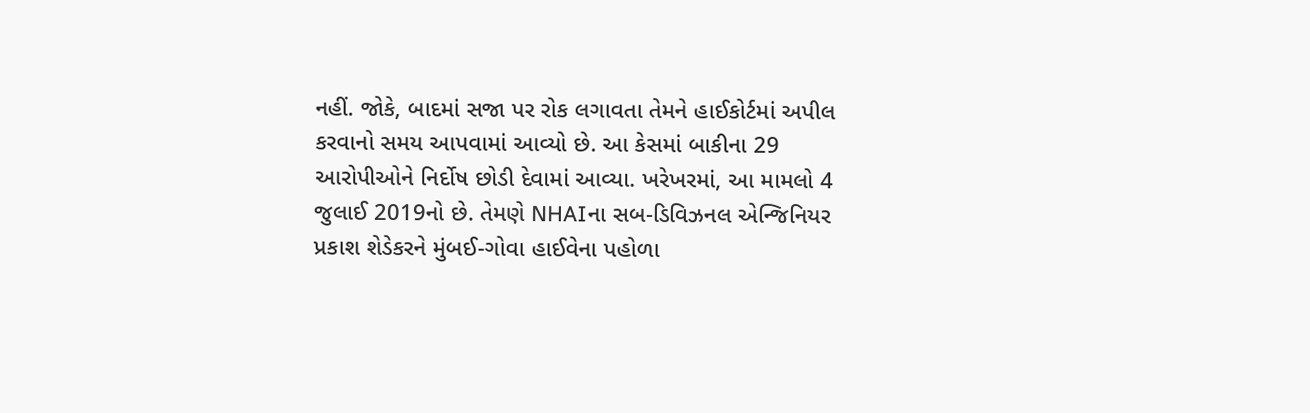નહીં. જોકે, બાદમાં સજા પર રોક લગાવતા તેમને હાઈકોર્ટમાં અપીલ કરવાનો સમય આપવામાં આવ્યો છે. આ કેસમાં બાકીના 29 આરોપીઓને નિર્દોષ છોડી દેવામાં આવ્યા. ખરેખરમાં, આ મામલો 4 જુલાઈ 2019નો છે. તેમણે NHAIના સબ-ડિવિઝનલ એન્જિનિયર પ્રકાશ શેડેકરને મુંબઈ-ગોવા હાઈવેના પહોળા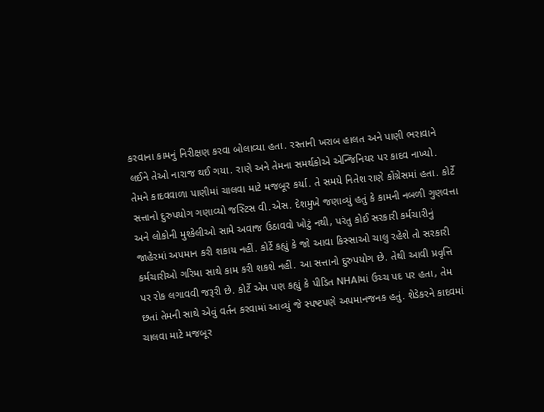કરવાના કામનું નિરીક્ષણ કરવા બોલાવ્યા હતા. રસ્તાની ખરાબ હાલત અને પાણી ભરાવાને લઈને તેઓ નારાજ થઈ ગયા. રાણે અને તેમના સમર્થકોએ એન્જિનિયર પર કાદવ નાખ્યો. તેમને કાદવવાળા પાણીમાં ચાલવા માટે મજબૂર કર્યા. તે સમયે નિતેશ રાણે કોંગ્રેસમાં હતા. કોર્ટે સત્તાનો દુરુપયોગ ગણાવ્યો જસ્ટિસ વી.એસ. દેશમુખે જણાવ્યું હતું કે કામની નબળી ગુણવત્તા અને લોકોની મુશ્કેલીઓ સામે અવાજ ઉઠાવવો ખોટું નથી, પરંતુ કોઈ સરકારી કર્મચારીનું જાહેરમાં અપમાન કરી શકાય નહીં. કોર્ટે કહ્યું કે જો આવા કિસ્સાઓ ચાલુ રહેશે તો સરકારી કર્મચારીઓ ગરિમા સાથે કામ કરી શકશે નહીં. આ સત્તાનો દુરુપયોગ છે. તેથી આવી પ્રવૃત્તિ પર રોક લગાવવી જરૂરી છે. કોર્ટે એમ પણ કહ્યું કે પીડિત NHAIમાં ઉચ્ચ પદ પર હતા, તેમ છતાં તેમની સાથે એવું વર્તન કરવામાં આવ્યું જે સ્પષ્ટપણે અપમાનજનક હતું. શેડેકરને કાદવમાં ચાલવા માટે મજબૂર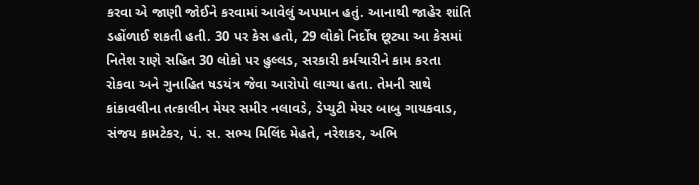કરવા એ જાણી જોઈને કરવામાં આવેલું અપમાન હતું. આનાથી જાહેર શાંતિ ડહોંળાઈ શકતી હતી. 30 પર કેસ હતો, 29 લોકો નિર્દોષ છૂટ્યા આ કેસમાં નિતેશ રાણે સહિત 30 લોકો પર હુલ્લડ, સરકારી કર્મચારીને કામ કરતા રોકવા અને ગુનાહિત ષડયંત્ર જેવા આરોપો લાગ્યા હતા. તેમની સાથે કાંકાવલીના તત્કાલીન મેયર સમીર નલાવડે, ડેપ્યુટી મેયર બાબુ ગાયકવાડ, સંજય કામટેકર, પં. સ. સભ્ય મિલિંદ મેહતે, નરેશકર, અભિ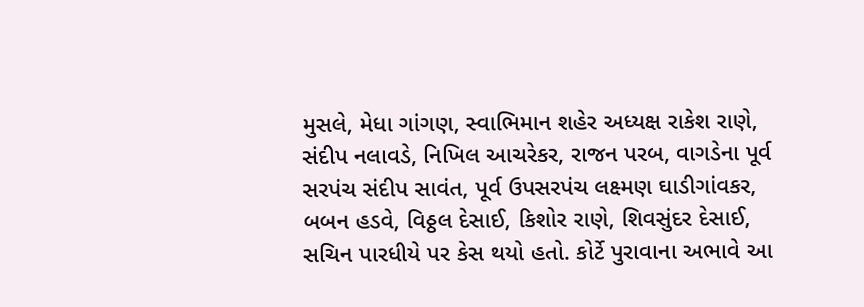મુસલે, મેધા ગાંગણ, સ્વાભિમાન શહેર અધ્યક્ષ રાકેશ રાણે, સંદીપ નલાવડે, નિખિલ આચરેકર, રાજન પરબ, વાગડેના પૂર્વ સરપંચ સંદીપ સાવંત, પૂર્વ ઉપસરપંચ લક્ષ્મણ ઘાડીગાંવકર, બબન હડવે, વિઠ્ઠલ દેસાઈ, કિશોર રાણે, શિવસુંદર દેસાઈ, સચિન પારધીયે પર કેસ થયો હતો. કોર્ટે પુરાવાના અભાવે આ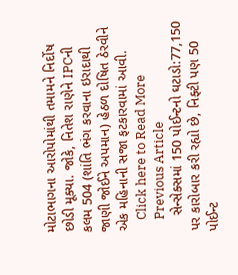મોટાભાગના આરોપોમાંથી તમામને નિર્દોષ છોડી મૂક્યા. જોકે, નિતેશ રાણેને IPCની કલમ 504 (શાંતિ ભંગ કરવાના ઇરાદાથી જાણી જોઈને અપમાન) હેઠળ દોષિત ઠેરવીને એક મહિનાની સજા ફટકારવામાં આવી.
    Click here to Read More
    Previous Article
    સેન્સેક્સમાં 150 પોઈન્ટનો ઘટાડો:77,150 પર કારોબાર કરી રહ્યો છે, નિફ્ટી પણ 50 પોઈન્ટ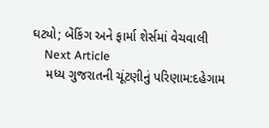ઘટ્યો; બેંકિંગ અને ફાર્મા શેર્સમાં વેચવાલી
    Next Article
    મધ્ય ગુજરાતની ચૂંટણીનું પરિણામ:દહેગામ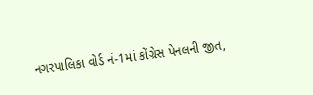નગરપાલિકા વોર્ડ નં-1માં કોંગ્રેસ પેનલની જીત,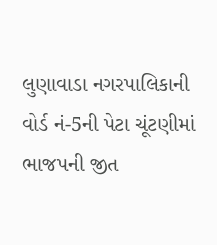લુણાવાડા નગરપાલિકાની વોર્ડ નં-5ની પેટા ચૂંટણીમાં ભાજપની જીત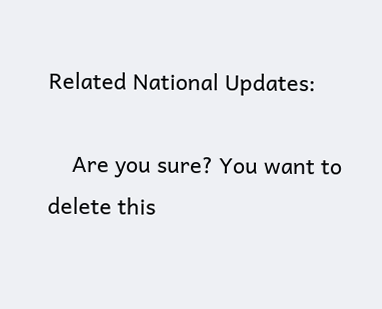Related National Updates:

    Are you sure? You want to delete this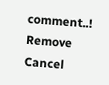comment..! Remove Cancel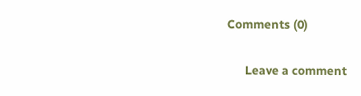Comments (0)

      Leave a comment